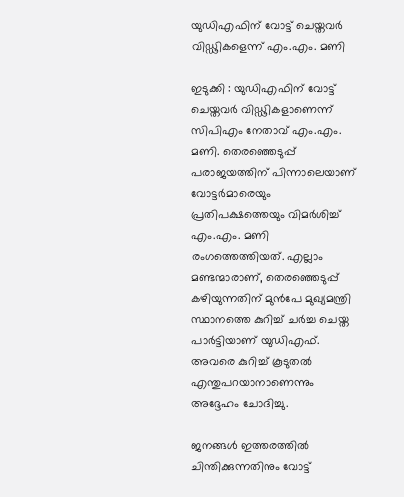യുഡിഎഫിന് വോട്ട് ചെയ്തവർ വിഡ്ഢികളെന്ന് എം.എം. മണി

ഇടുക്കി : യുഡിഎഫിന് വോട്ട് ചെയ്തവർ വിഡ്ഢികളാണെന്ന് സിപിഎം നേതാവ് എം.എം. മണി. തെരഞ്ഞെടുപ്പ് പരാജയത്തിന് പിന്നാലെയാണ് വോട്ടർമാരെയും പ്രതിപക്ഷത്തെയും വിമർശിച്ച് എം.എം. മണി രംഗത്തെത്തിയത്. എല്ലാം മണ്ടന്മാരാണ്, തെരഞ്ഞെടുപ്പ് കഴിയുന്നതിന് മുൻപേ മുഖ്യമന്ത്രി സ്ഥാനത്തെ കുറിച്ച് ചർച്ച ചെയ്ത പാർട്ടിയാണ് യുഡിഎഫ്. അവരെ കുറിച്ച് കൂടുതൽ എന്തുപറയാനാണെന്നും അദ്ദേഹം ചോദിച്ചു.

ജനങ്ങൾ ഇത്തരത്തിൽ ചിന്തിക്കുന്നതിനും വോട്ട്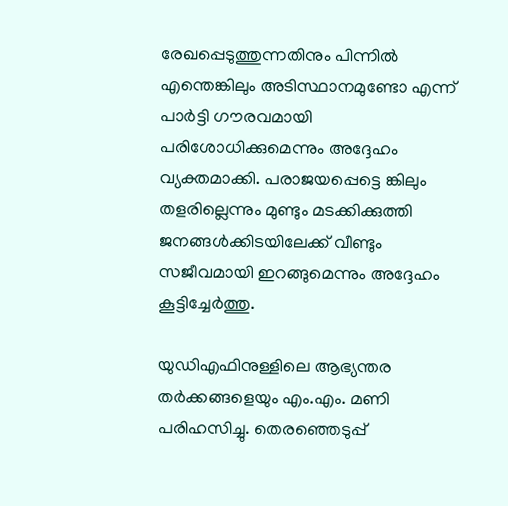രേഖപ്പെടുത്തുന്നതിനും പിന്നിൽ എന്തെങ്കിലും അടിസ്ഥാനമുണ്ടോ എന്ന് പാർട്ടി ഗൗരവമായി പരിശോധിക്കുമെന്നും അദ്ദേഹം വ്യക്തമാക്കി. പരാജയപ്പെട്ടെ ങ്കിലും തളരില്ലെന്നും മുണ്ടും മടക്കിക്കുത്തി ജനങ്ങൾക്കിടയിലേക്ക് വീണ്ടും സജീവമായി ഇറങ്ങുമെന്നും അദ്ദേഹം കൂട്ടിച്ചേർത്തു.

യുഡിഎഫിനുള്ളിലെ ആഭ്യന്തര തർക്കങ്ങളെയും എം.എം. മണി പരിഹസിച്ചു. തെരഞ്ഞെടുപ്പ്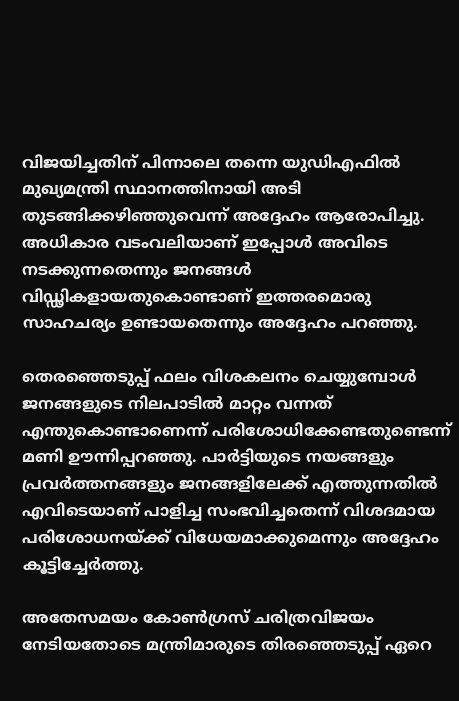വിജയിച്ചതിന് പിന്നാലെ തന്നെ യുഡിഎഫിൽ മുഖ്യമന്ത്രി സ്ഥാനത്തിനായി അടി തുടങ്ങിക്കഴിഞ്ഞുവെന്ന് അദ്ദേഹം ആരോപിച്ചു. അധികാര വടംവലിയാണ് ഇപ്പോൾ അവിടെ നടക്കുന്നതെന്നും ജനങ്ങൾ വിഡ്ഢികളായതുകൊണ്ടാണ് ഇത്തരമൊരു സാഹചര്യം ഉണ്ടായതെന്നും അദ്ദേഹം പറഞ്ഞു.

തെരഞ്ഞെടുപ്പ് ഫലം വിശകലനം ചെയ്യുമ്പോൾ ജനങ്ങളുടെ നിലപാടിൽ മാറ്റം വന്നത് എന്തുകൊണ്ടാണെന്ന് പരിശോധിക്കേണ്ടതുണ്ടെന്ന് മണി ഊന്നിപ്പറഞ്ഞു. പാർട്ടിയുടെ നയങ്ങളും പ്രവർത്തനങ്ങളും ജനങ്ങളിലേക്ക് എത്തുന്നതിൽ എവിടെയാണ് പാളിച്ച സംഭവിച്ചതെന്ന് വിശദമായ പരിശോധനയ്ക്ക് വിധേയമാക്കുമെന്നും അദ്ദേഹം കൂട്ടിച്ചേർത്തു.

അതേസമയം കോൺഗ്രസ് ചരിത്രവിജയം നേടിയതോടെ മന്ത്രിമാരുടെ തിരഞ്ഞെടുപ്പ് ഏറെ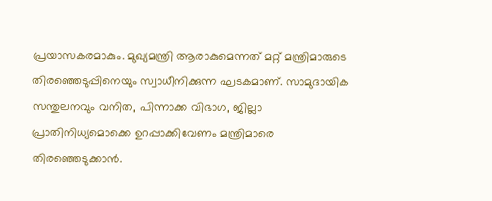പ്രയാസകരമാകും. മുഖ്യമന്ത്രി ആരാകുമെന്നത് മറ്റ് മന്ത്രിമാരുടെ തിരഞ്ഞെടുപ്പിനെയും സ്വാധീനിക്കുന്ന ഘടകമാണ്. സാമുദായിക സന്തുലനവും വനിത, പിന്നാക്ക വിഭാഗ, ജില്ലാ പ്രാതിനിധ്യമൊക്കെ ഉറപ്പാക്കിവേണം മന്ത്രിമാരെ തിരഞ്ഞെടുക്കാൻ.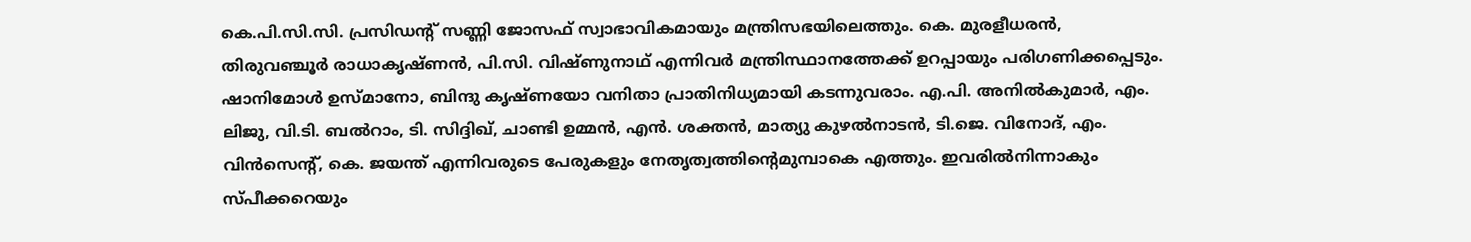കെ.പി.സി.സി. പ്രസിഡന്റ് സണ്ണി ജോസഫ് സ്വാഭാവികമായും മന്ത്രിസഭയിലെത്തും. കെ. മുരളീധരൻ, തിരുവഞ്ചൂർ രാധാകൃഷ്ണൻ, പി.സി. വിഷ്ണുനാഥ് എന്നിവർ മന്ത്രിസ്ഥാനത്തേക്ക്‌ ഉറപ്പായും പരിഗണിക്കപ്പെടും. ഷാനിമോൾ ഉസ്മാനോ, ബിന്ദു കൃഷ്ണയോ വനിതാ പ്രാതിനിധ്യമായി കടന്നുവരാം. എ.പി. അനിൽകുമാർ, എം. ലിജു, വി.ടി. ബൽറാം, ടി. സിദ്ദിഖ്, ചാണ്ടി ഉമ്മൻ, എൻ. ശക്തൻ, മാത്യു കുഴൽനാടൻ, ടി.ജെ. വിനോദ്, എം. വിൻസെന്റ്, കെ. ജയന്ത് എന്നിവരുടെ പേരുകളും നേതൃത്വത്തിന്റെമുമ്പാകെ എത്തും. ഇവരിൽനിന്നാകും സ്പീക്കറെയും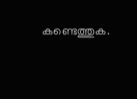കണ്ടെത്തുക.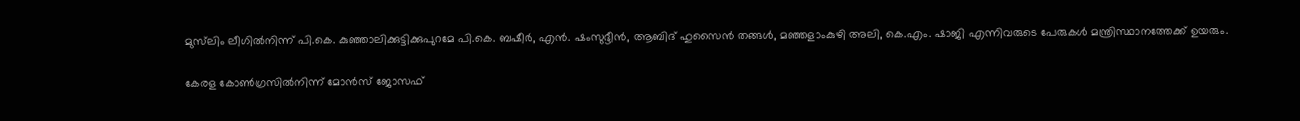മുസ്‌ലിം ലീഗിൽനിന്ന് പി.കെ. കുഞ്ഞാലിക്കുട്ടിക്കുപുറമേ പി.കെ. ബഷീർ, എൻ. ഷംസുദ്ദീൻ, ആബിദ് ഹുസൈൻ തങ്ങൾ, മഞ്ഞളാംകുഴി അലി, കെ.എം. ഷാജി എന്നിവരുടെ പേരുകൾ മന്ത്രിസ്ഥാനത്തേക്ക് ഉയരും.

കേരള കോൺഗ്രസിൽനിന്ന് മോൻസ് ജോസഫ്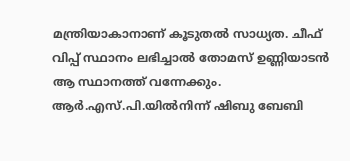മന്ത്രിയാകാനാണ് കൂടുതൽ സാധ്യത. ചീഫ് വിപ്പ് സ്ഥാനം ലഭിച്ചാൽ തോമസ് ഉണ്ണിയാടൻ ആ സ്ഥാനത്ത് വന്നേക്കും. ആർ.എസ്.പി.യിൽനിന്ന് ഷിബു ബേബി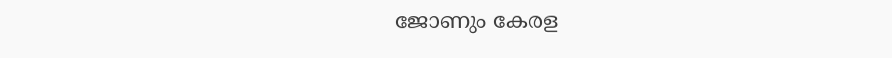ജോണും കേരള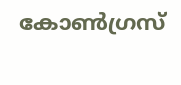കോൺഗ്രസ്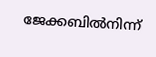ജേക്കബിൽനിന്ന്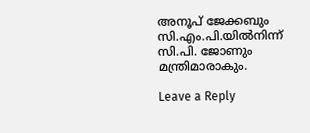അനൂപ് ജേക്കബും സി.എം.പി.യിൽനിന്ന് സി.പി. ജോണും മന്ത്രിമാരാകും.

Leave a Reply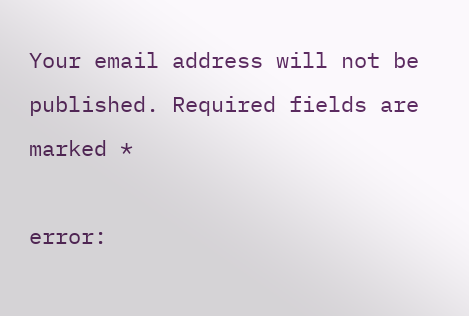Your email address will not be published. Required fields are marked *

error: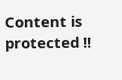Content is protected !!